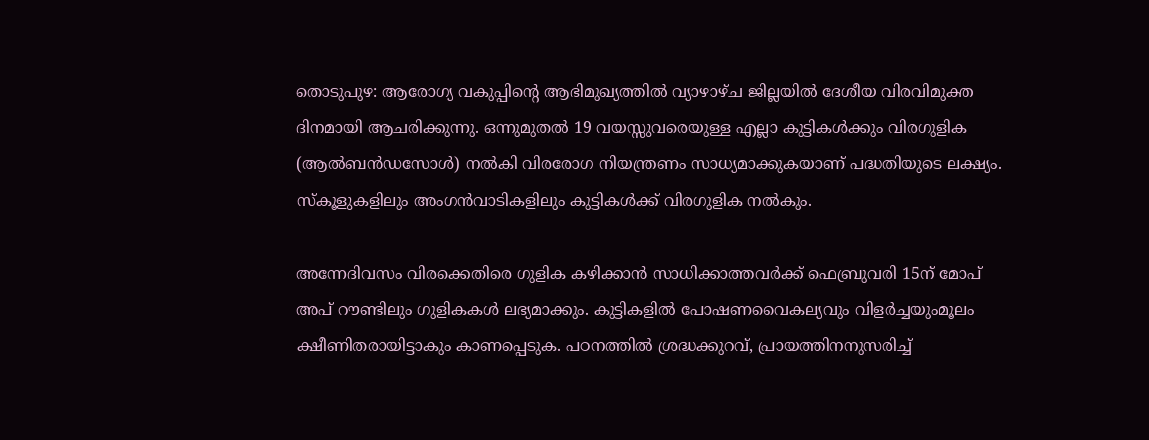തൊടുപുഴ: ആരോഗ്യ വകുപ്പിന്റെ ആഭിമുഖ്യത്തില്‍ വ്യാഴാഴ്ച ജില്ലയില്‍ ദേശീയ വിരവിമുക്ത ദിനമായി ആചരിക്കുന്നു. ഒന്നുമുതല്‍ 19 വയസ്സുവരെയുള്ള എല്ലാ കുട്ടികള്‍ക്കും വിരഗുളിക (ആല്‍ബന്‍ഡസോള്‍) നല്‍കി വിരരോഗ നിയന്ത്രണം സാധ്യമാക്കുകയാണ് പദ്ധതിയുടെ ലക്ഷ്യം. സ്‌കൂളുകളിലും അംഗൻവാടികളിലും കുട്ടികള്‍ക്ക് വിരഗുളിക നല്‍കും.

അന്നേദിവസം വിരക്കെതിരെ ഗുളിക കഴിക്കാന്‍ സാധിക്കാത്തവര്‍ക്ക് ഫെബ്രുവരി 15ന് മോപ് അപ് റൗണ്ടിലും ഗുളികകള്‍ ലഭ്യമാക്കും. കുട്ടികളില്‍ പോഷണവൈകല്യവും വിളര്‍ച്ചയുംമൂലം ക്ഷീണിതരായിട്ടാകും കാണപ്പെടുക. പഠനത്തില്‍ ശ്രദ്ധക്കുറവ്, പ്രായത്തിനനുസരിച്ച്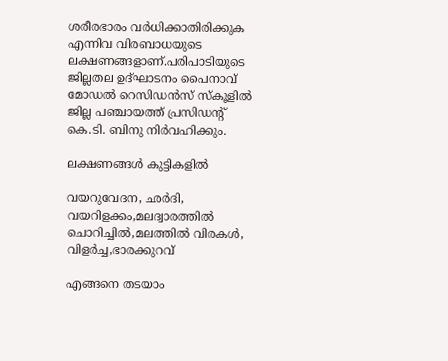ശരീരഭാരം വര്‍ധിക്കാതിരിക്കുക എന്നിവ വിരബാധയുടെ ലക്ഷണങ്ങളാണ്.പരിപാടിയുടെ ജില്ലതല ഉദ്ഘാടനം പൈനാവ് മോഡല്‍ റെസിഡന്‍സ് സ്‌കൂളില്‍ ജില്ല പഞ്ചായത്ത് പ്രസിഡന്റ് കെ.ടി. ബിനു നിര്‍വഹിക്കും.

ലക്ഷണങ്ങള്‍ കുട്ടികളില്‍

വയറുവേദന, ഛര്‍ദി, വയറിളക്കം,മലദ്വാരത്തില്‍ ചൊറിച്ചില്‍,മലത്തില്‍ വിരകള്‍, വിളര്‍ച്ച,ഭാരക്കുറവ്

എങ്ങനെ തടയാം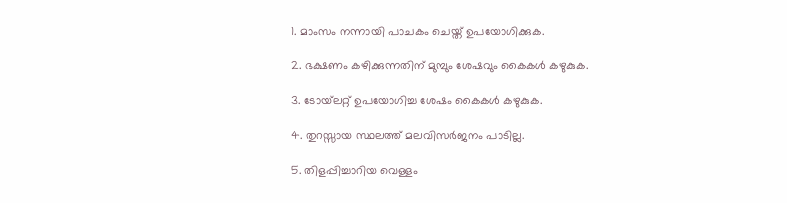1. മാംസം നന്നായി പാചകം ചെയ്ത് ഉപയോഗിക്കുക.

2. ഭക്ഷണം കഴിക്കുന്നതിന് മുമ്പും ശേഷവും കൈകള്‍ കഴുകുക.

3. ടോയ്‌ലറ്റ് ഉപയോഗിച്ച ശേഷം കൈകള്‍ കഴുകുക.

4. തുറസ്സായ സ്ഥലത്ത് മലവിസർജനം പാടില്ല.

5. തിളപ്പിച്ചാറിയ വെള്ളം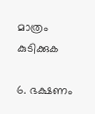മാത്രം കുടിക്കുക

6. ഭക്ഷണം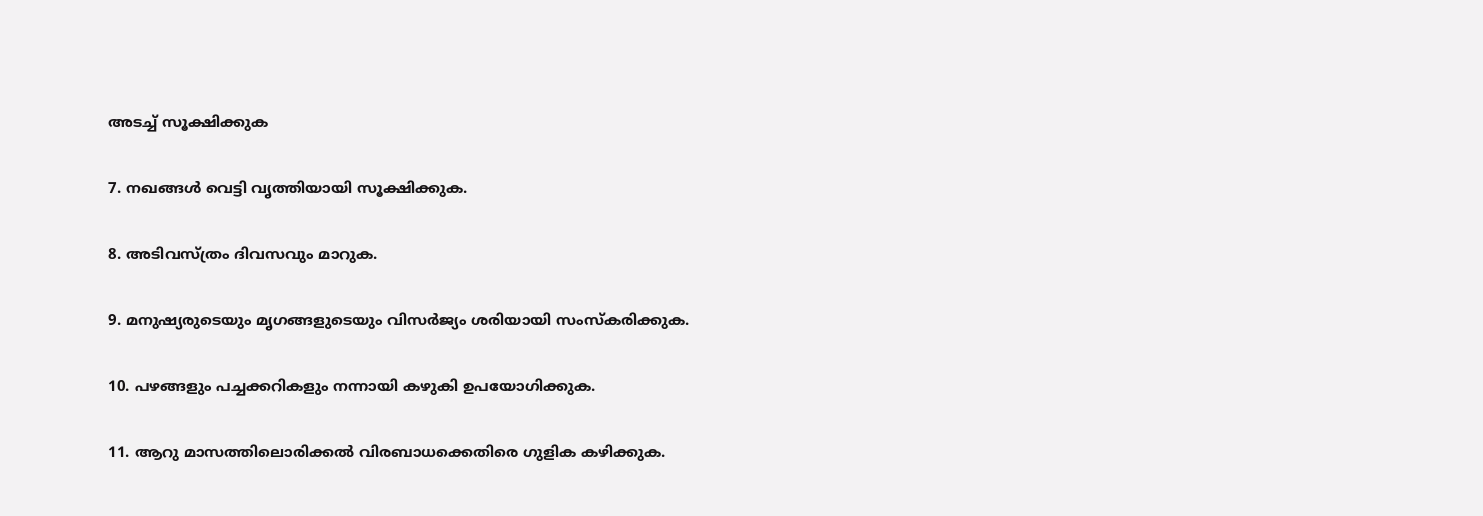അടച്ച് സൂക്ഷിക്കുക

7. നഖങ്ങള്‍ വെട്ടി വൃത്തിയായി സൂക്ഷിക്കുക.

8. അടിവസ്ത്രം ദിവസവും മാറുക.

9. മനുഷ്യരുടെയും മൃഗങ്ങളുടെയും വിസർജ്യം ശരിയായി സംസ്‌കരിക്കുക.

10. പഴങ്ങളും പച്ചക്കറികളും നന്നായി കഴുകി ഉപയോഗിക്കുക.

11. ആറു മാസത്തിലൊരിക്കൽ വിരബാധക്കെതിരെ ഗുളിക കഴിക്കുക.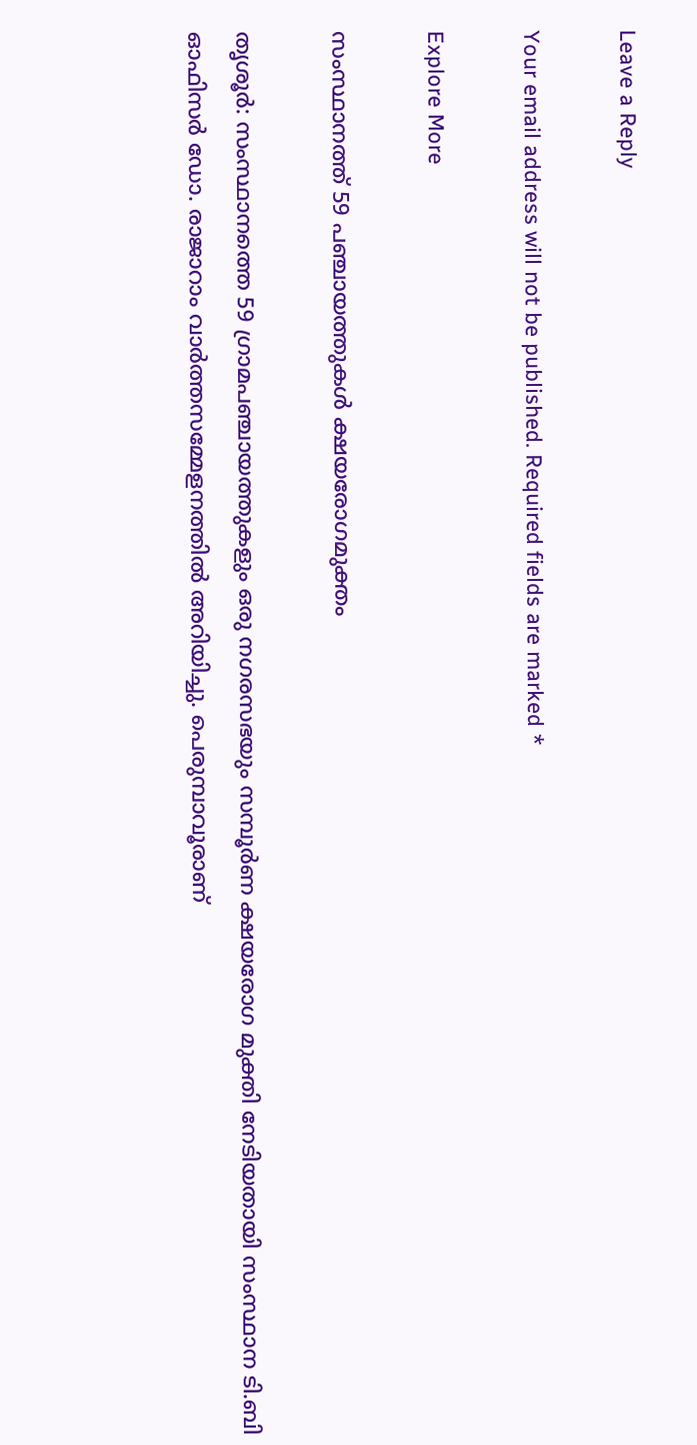Leave a Reply

Your email address will not be published. Required fields are marked *

Explore More

സംസ്ഥാനത്ത് 59 പഞ്ചായത്തുകൾ ക്ഷയരോഗമുക്തം

തൃശൂർ: സംസ്ഥാനത്തെ 59 ഗ്രാമപഞ്ചായത്തുകളും ഒരു നഗരസഭയും സമ്പൂർണ ക്ഷയരോഗ മുക്തി നേടിയതായി സംസ്ഥാന ടി.ബി ഓഫിസർ ഡോ. രാജാറാം വാർത്തസമ്മേളനത്തിൽ അറിയിച്ചു. പെരുമ്പാവൂരാണ്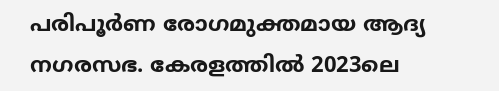പരിപൂർണ രോഗമുക്തമായ ആദ്യ നഗരസഭ. കേരളത്തിൽ 2023ലെ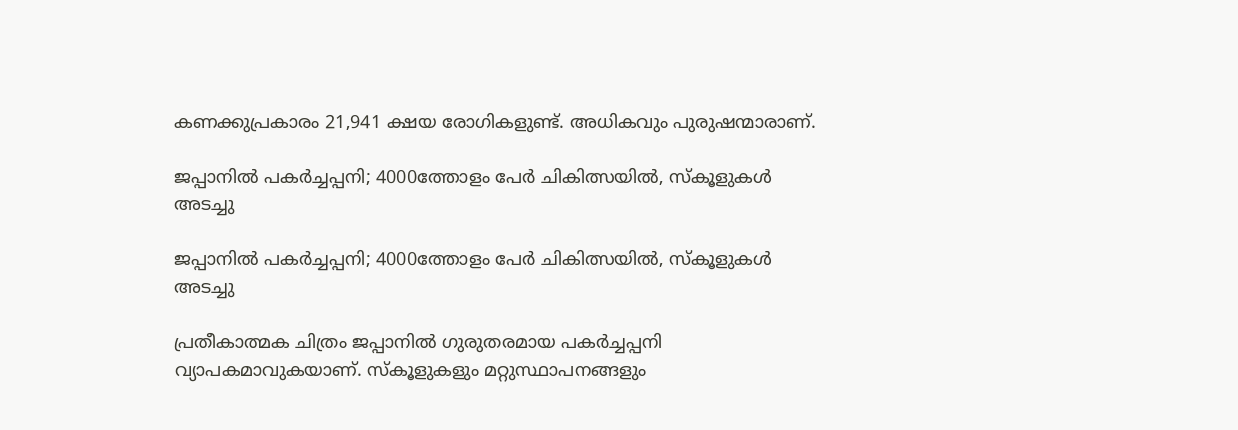കണക്കുപ്രകാരം 21,941 ക്ഷയ രോഗികളുണ്ട്. അധികവും പുരുഷന്മാരാണ്.

ജപ്പാനിൽ പകർച്ചപ്പനി; 4000ത്തോളം പേർ ചികിത്സയിൽ, സ്കൂളുകൾ അടച്ചു

ജപ്പാനിൽ പകർച്ചപ്പനി; 4000ത്തോളം പേർ ചികിത്സയിൽ, സ്കൂളുകൾ അടച്ചു

പ്രതീകാത്മക ചിത്രം ജപ്പാനിൽ ഗുരുതരമായ പകർച്ചപ്പനി വ്യാപകമാവുകയാണ്. സ്കൂളുകളും മറ്റുസ്ഥാപനങ്ങളും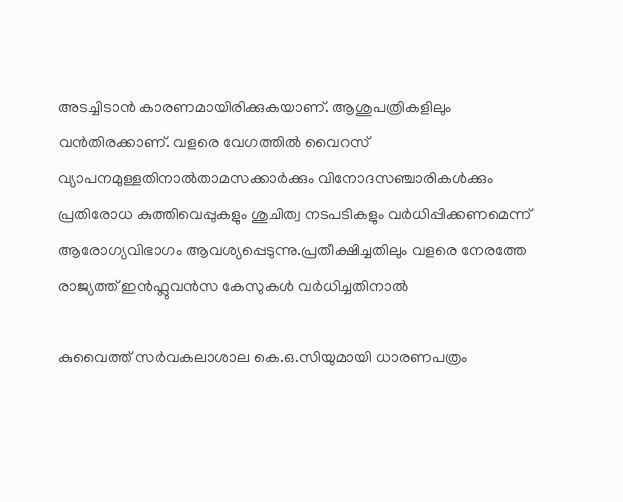അടച്ചിടാൻ കാരണമായിരിക്കുകയാണ്. ആശുപത്രികളിലും വൻതിരക്കാണ്. വളരെ വേഗത്തിൽ വൈറസ് വ്യാപനമുള്ളതിനാൽതാമസക്കാർക്കും വിനോദസഞ്ചാരികൾക്കും പ്രതിരോധ കുത്തിവെപ്പുകളും ശുചിത്വ നടപടികളും വർധിപ്പിക്കണമെന്ന് ആരോഗ്യവിഭാഗം ആവശ്യപ്പെടുന്നു.പ്രതീക്ഷിച്ചതിലും വളരെ നേരത്തേ രാജ്യത്ത് ഇൻഫ്ലുവൻസ കേസുകൾ വർധിച്ചതിനാൽ

കുവൈത്ത് സർവകലാശാല കെ.ഒ.സിയുമായി ധാരണപത്രം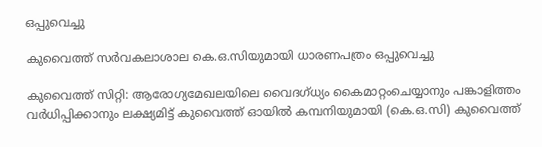ഒപ്പുവെച്ചു

കുവൈത്ത് സർവകലാശാല കെ.ഒ.സിയുമായി ധാരണപത്രം ഒപ്പുവെച്ചു

കുവൈത്ത് സിറ്റി: ആരോഗ്യമേഖലയിലെ വൈദഗ്ധ്യം കൈമാറ്റംചെയ്യാനും പങ്കാളിത്തം വർധിപ്പിക്കാനും ലക്ഷ്യമിട്ട് കുവൈത്ത് ഓയിൽ കമ്പനിയുമായി (കെ.ഒ.സി) കുവൈത്ത്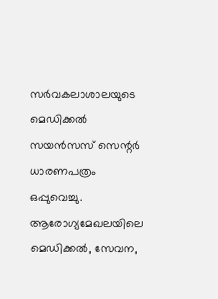സർവകലാശാലയുടെ മെഡിക്കൽ സയൻസസ് സെന്റർ ധാരണപത്രം ഒപ്പുവെച്ചു. ആരോഗ്യമേഖലയിലെ മെഡിക്കൽ, സേവന,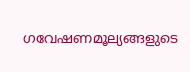ഗവേഷണമൂല്യങ്ങളുടെ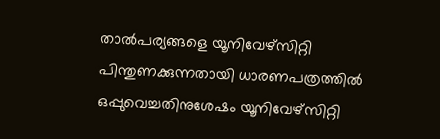താൽപര്യങ്ങളെ യൂനിവേഴ്സിറ്റി പിന്തുണക്കുന്നതായി ധാരണപത്രത്തിൽ ഒപ്പുവെച്ചതിനുശേഷം യൂനിവേഴ്സിറ്റി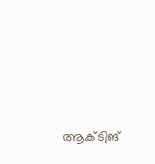ആക്ടിങ്